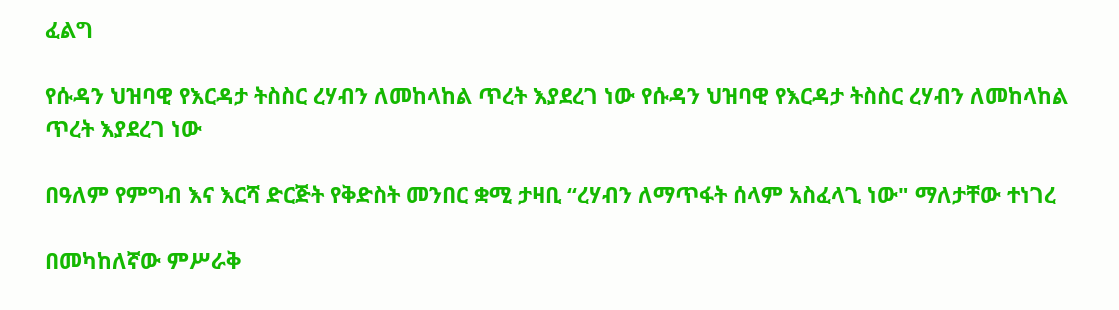ፈልግ

የሱዳን ህዝባዊ የእርዳታ ትስስር ረሃብን ለመከላከል ጥረት እያደረገ ነው የሱዳን ህዝባዊ የእርዳታ ትስስር ረሃብን ለመከላከል ጥረት እያደረገ ነው

በዓለም የምግብ እና እርሻ ድርጅት የቅድስት መንበር ቋሚ ታዛቢ “ረሃብን ለማጥፋት ሰላም አስፈላጊ ነው" ማለታቸው ተነገረ

በመካከለኛው ምሥራቅ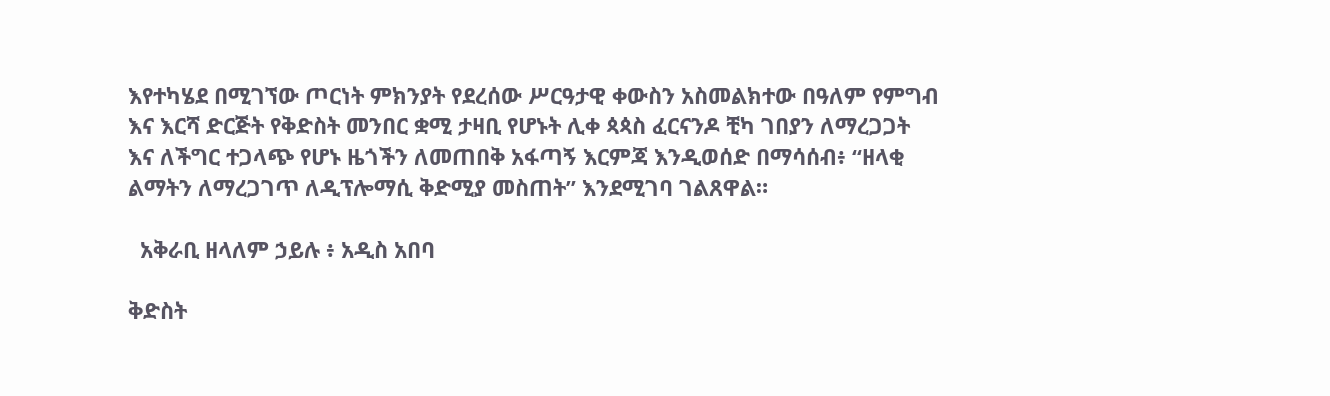እየተካሄደ በሚገኘው ጦርነት ምክንያት የደረሰው ሥርዓታዊ ቀውስን አስመልክተው በዓለም የምግብ እና እርሻ ድርጅት የቅድስት መንበር ቋሚ ታዛቢ የሆኑት ሊቀ ጳጳስ ፈርናንዶ ቺካ ገበያን ለማረጋጋት እና ለችግር ተጋላጭ የሆኑ ዜጎችን ለመጠበቅ አፋጣኝ እርምጃ እንዲወሰድ በማሳሰብ፥ “ዘላቂ ልማትን ለማረጋገጥ ለዲፕሎማሲ ቅድሚያ መስጠት” እንደሚገባ ገልጸዋል።

  አቅራቢ ዘላለም ኃይሉ ፥ አዲስ አበባ

ቅድስት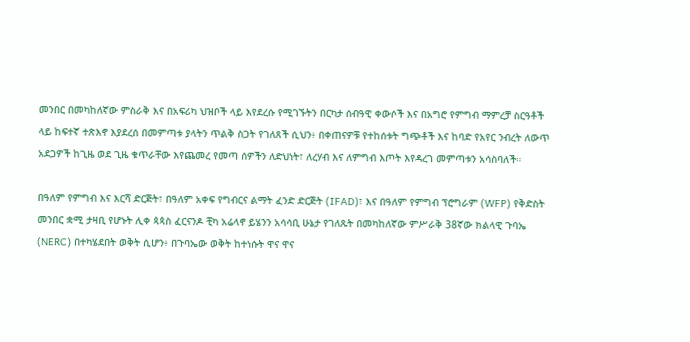መንበር በመካከለኛው ምስራቅ እና በአፍሪካ ህዝቦች ላይ እየደረሱ የሚገኙትን በርካታ ሰብዓዊ ቀውሶች እና በአግሮ የምግብ ማምረቻ ስርዓቶች ላይ ከፍተኛ ተጽእኖ እያደረሰ በመምጣቱ ያላትን ጥልቅ ስጋት የገለጸች ሲህን፥ በቀጠናዎቹ የተከሰቱት ግጭቶች እና ከባድ የአየር ንብረት ለውጥ አደጋዎች ከጊዜ ወደ ጊዜ ቁጥራቸው እየጨመረ የመጣ ሰዎችን ለድህነት፣ ለረሃብ እና ለምግብ እጦት እየዳረገ መምጣቱን አሳስባለች።

በዓለም የምግብ እና እርሻ ድርጅት፣ በዓለም አቀፍ የግብርና ልማት ፈንድ ድርጅት (IFAD)፣ እና በዓለም የምግብ ፕሮግራም (WFP) የቅድስት መንበር ቋሚ ታዛቢ የሆኑት ሊቀ ጳጳስ ፈርናንዶ ቺካ አሬላኖ ይሄንን አሳሳቢ ሁኔታ የገለጹት በመካከለኛው ምሥራቅ 38ኛው ክልላዊ ጉባኤ (NERC) በተካሄደበት ወቅት ሲሆን፥ በጉባኤው ወቅት ከተነሱት ዋና ዋና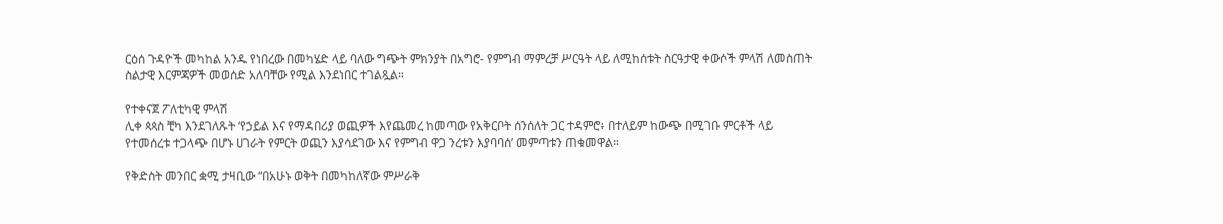ርዕሰ ጉዳዮች መካከል አንዱ የነበረው በመካሄድ ላይ ባለው ግጭት ምክንያት በአግሮ- የምግብ ማምረቻ ሥርዓት ላይ ለሚከሰቱት ስርዓታዊ ቀውሶች ምላሽ ለመስጠት ስልታዊ እርምጃዎች መወሰድ አለባቸው የሚል እንደነበር ተገልጿል።

የተቀናጀ ፖለቲካዊ ምላሽ
ሊቀ ጳጳስ ቺካ እንደገለጹት ‘የኃይል እና የማዳበሪያ ወጪዎች እየጨመረ ከመጣው የአቅርቦት ሰንሰለት ጋር ተዳምሮ፥ በተለይም ከውጭ በሚገቡ ምርቶች ላይ የተመሰረቱ ተጋላጭ በሆኑ ሀገራት የምርት ወጪን እያሳደገው እና የምግብ ዋጋ ንረቱን እያባባሰ’ መምጣቱን ጠቁመዋል።

የቅድስት መንበር ቋሚ ታዛቢው “በአሁኑ ወቅት በመካከለኛው ምሥራቅ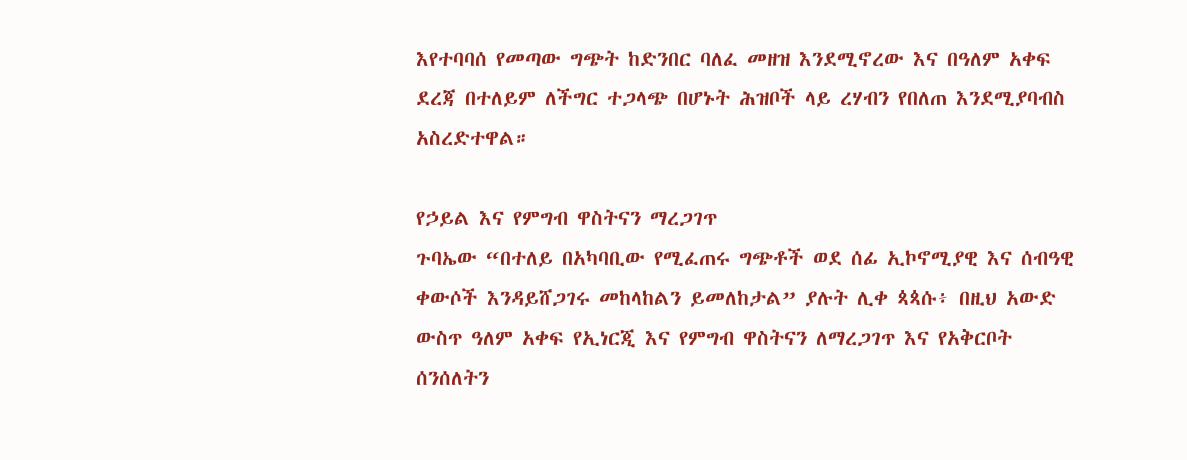እየተባባሰ የመጣው ግጭት ከድንበር ባለፈ መዘዝ እንደሚኖረው እና በዓለም አቀፍ ደረጃ በተለይም ለችግር ተጋላጭ በሆኑት ሕዝቦች ላይ ረሃብን የበለጠ እንደሚያባብስ አስረድተዋል።

የኃይል እና የምግብ ዋስትናን ማረጋገጥ
ጉባኤው “በተለይ በአካባቢው የሚፈጠሩ ግጭቶች ወደ ሰፊ ኢኮኖሚያዊ እና ሰብዓዊ ቀውሶች እንዳይሸጋገሩ መከላከልን ይመለከታል” ያሉት ሊቀ ጳጳሱ፥ በዚህ አውድ ውስጥ ዓለም አቀፍ የኢነርጂ እና የምግብ ዋስትናን ለማረጋገጥ እና የአቅርቦት ሰንሰለትን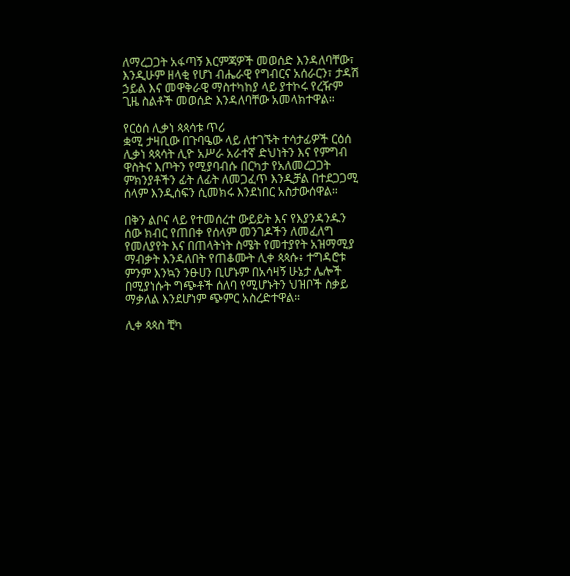ለማረጋጋት አፋጣኝ እርምጃዎች መወሰድ እንዳለባቸው፣ እንዲሁም ዘላቂ የሆነ ብሔራዊ የግብርና አሰራርን፣ ታዳሽ ኃይል እና መዋቅራዊ ማስተካከያ ላይ ያተኮሩ የረዥም ጊዜ ስልቶች መወሰድ እንዳለባቸው አመላክተዋል።

የርዕሰ ሊቃነ ጳጳሳቱ ጥሪ
ቋሚ ታዛቢው በጉባዔው ላይ ለተገኙት ተሳታፊዎች ርዕሰ ሊቃነ ጳጳሳት ሊዮ አሥራ አራተኛ ድህነትን እና የምግብ ዋስትና እጦትን የሚያባብሱ በርካታ የአለመረጋጋት ምክንያቶችን ፊት ለፊት ለመጋፈጥ እንዲቻል በተደጋጋሚ ሰላም እንዲሰፍን ሲመክሩ እንደነበር አስታውሰዋል።

በቅን ልቦና ላይ የተመሰረተ ውይይት እና የእያንዳንዱን ሰው ክብር የጠበቀ የሰላም መንገዶችን ለመፈለግ የመለያየት እና በጠላትነት ስሜት የመተያየት አዝማሚያ ማብቃት እንዳለበት የጠቆሙት ሊቀ ጳጳሱ፥ ተግዳሮቱ ምንም እንኳን ንፁሀን ቢሆኑም በአሳዛኝ ሁኔታ ሌሎች በሚያነሱት ግጭቶች ሰለባ የሚሆኑትን ህዝቦች ስቃይ ማቃለል እንደሆነም ጭምር አስረድተዋል።

ሊቀ ጳጳስ ቺካ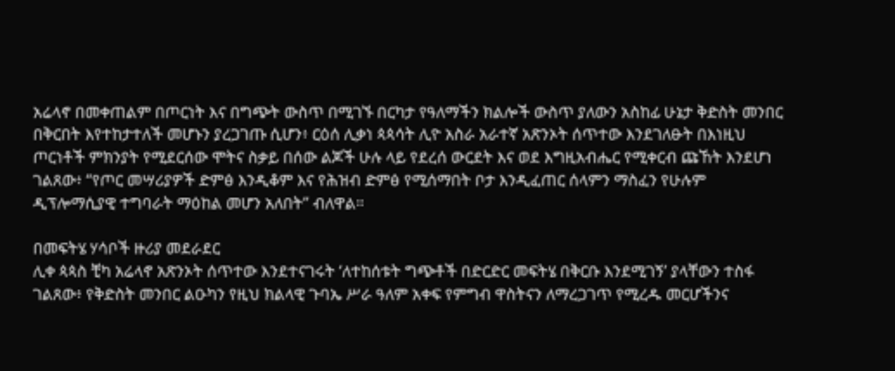አሬላኖ በመቀጠልም በጦርነት እና በግጭት ውስጥ በሚገኙ በርካታ የዓለማችን ክልሎች ውስጥ ያለውን አስከፊ ሁኔታ ቅድስት መንበር በቅርበት እየተከታተለች መሆኑን ያረጋገጡ ሲሆን፥ ርዕሰ ሊቃነ ጳጳሳት ሊዮ አስራ አራተኛ አጽንኦት ሰጥተው እንደገለፁት በእነዚህ ጦርነቶች ምክንያት የሚደርሰው ሞትና ስቃይ በሰው ልጆች ሁሉ ላይ የደረሰ ውርደት እና ወደ እግዚአብሔር የሚቀርብ ጩኸት እንደሆነ ገልጸው፥ “የጦር መሣሪያዎች ድምፅ እንዲቆም እና የሕዝብ ድምፅ የሚሰማበት ቦታ እንዲፈጠር ሰላምን ማስፈን የሁሉም ዲፕሎማሲያዊ ተግባራት ማዕከል መሆን አለበት” ብለዋል።

በመፍትሄ ሃሳቦች ዙሪያ መደራደር
ሊቀ ጳጳስ ቺካ አሬላኖ አጽንኦት ሰጥተው እንደተናገሩት ‘ለተከሰቱት ግጭቶች በድርድር መፍትሄ በቅርቡ እንደሚገኝ’ ያላቸውን ተስፋ ገልጸው፥ የቅድስት መንበር ልዑካን የዚህ ክልላዊ ጉባኤ ሥራ ዓለም አቀፍ የምግብ ዋስትናን ለማረጋገጥ የሚረዱ መርሆችንና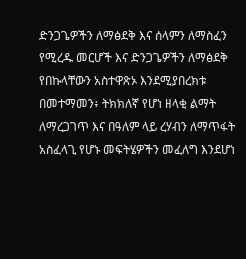ድንጋጌዎችን ለማፅደቅ እና ሰላምን ለማስፈን የሚረዱ መርሆች እና ድንጋጌዎችን ለማፅደቅ የበኩላቸውን አስተዋጽኦ እንደሚያበረክቱ በመተማመን፥ ትክክለኛ የሆነ ዘላቂ ልማት ለማረጋገጥ እና በዓለም ላይ ረሃብን ለማጥፋት አስፈላጊ የሆኑ መፍትሄዎችን መፈለግ እንደሆነ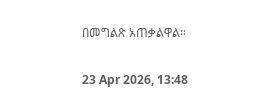በመግልጽ አጠቃልዋል።

23 Apr 2026, 13:48